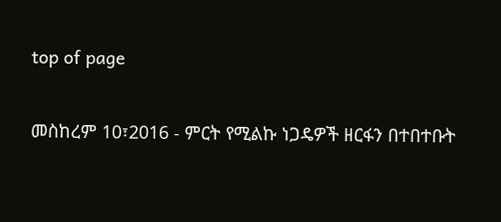top of page

መስከረም 10፣2016 - ምርት የሚልኩ ነጋዴዎች ዘርፋን በተበተቡት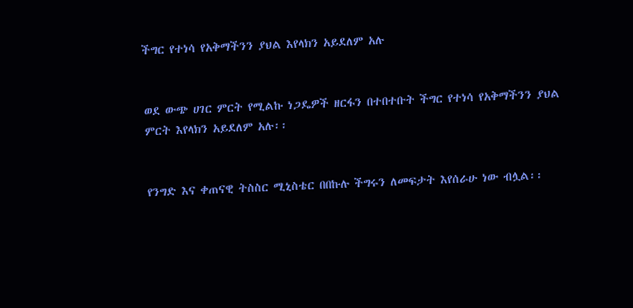ችግር የተነሳ የአቅማችንን ያህል እየላክን አይደለም አሉ


ወደ ውጭ ሀገር ምርት የሚልኩ ነጋዴዎች ዘርፋን በተበተቡት ችግር የተነሳ የአቅማችንን ያህል ምርት እየላክን አይደለም አሉ፡፡


የንግድ እና ቀጠናዊ ትስስር ሚኒስቴር በበኩሉ ችግሩን ለመፍታት እየሰራሁ ነው ብሏል፡፡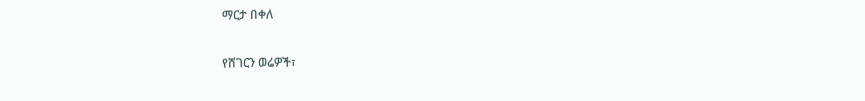ማርታ በቀለ

የሸገርን ወሬዎች፣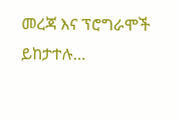መረጃ እና ፕሮግራሞች ይከታተሉ…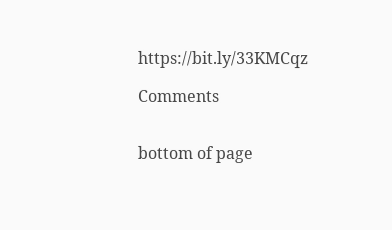https://bit.ly/33KMCqz

Comments


bottom of page